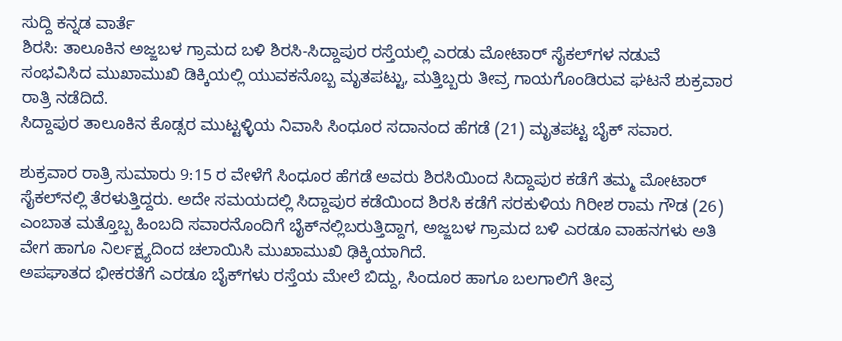ಸುದ್ದಿ ಕನ್ನಡ ವಾರ್ತೆ
ಶಿರಸಿ: ತಾಲೂಕಿನ ಅಜ್ಜಬಳ ಗ್ರಾಮದ ಬಳಿ ಶಿರಸಿ-ಸಿದ್ದಾಪುರ ರಸ್ತೆಯಲ್ಲಿ ಎರಡು ಮೋಟಾರ್ ಸೈಕಲ್‌ಗಳ ನಡುವೆ ಸಂಭವಿಸಿದ ಮುಖಾಮುಖಿ ಡಿಕ್ಕಿಯಲ್ಲಿ ಯುವಕನೊಬ್ಬ ಮೃತಪಟ್ಟು, ಮತ್ತಿಬ್ಬರು ತೀವ್ರ ಗಾಯಗೊಂಡಿರುವ ಘಟನೆ ಶುಕ್ರವಾರ ರಾತ್ರಿ ನಡೆದಿದೆ.
ಸಿದ್ದಾಪುರ ತಾಲೂಕಿನ ಕೊಡ್ಸರ ಮುಟ್ಟಳ್ಳಿಯ ನಿವಾಸಿ ಸಿಂಧೂರ ಸದಾನಂದ ಹೆಗಡೆ (21) ಮೃತಪಟ್ಟ ಬೈಕ್ ಸವಾರ.

ಶುಕ್ರವಾರ ರಾತ್ರಿ ಸುಮಾರು 9:15 ರ ವೇಳೆಗೆ ಸಿಂಧೂರ ಹೆಗಡೆ ಅವರು ಶಿರಸಿಯಿಂದ ಸಿದ್ದಾಪುರ ಕಡೆಗೆ ತಮ್ಮ ಮೋಟಾರ್ ಸೈಕಲ್‌ನಲ್ಲಿ ತೆರಳುತ್ತಿದ್ದರು. ಅದೇ ಸಮಯದಲ್ಲಿ ಸಿದ್ದಾಪುರ ಕಡೆಯಿಂದ ಶಿರಸಿ ಕಡೆಗೆ ಸರಕುಳಿಯ ಗಿರೀಶ ರಾಮ ಗೌಡ (26) ಎಂಬಾತ ಮತ್ತೊಬ್ಬ ಹಿಂಬದಿ ಸವಾರನೊಂದಿಗೆ ಬೈಕ್‌ನಲ್ಲಿಬರುತ್ತಿದ್ದಾಗ, ಅಜ್ಜಬಳ ಗ್ರಾಮದ ಬಳಿ ಎರಡೂ ವಾಹನಗಳು ಅತಿ ವೇಗ ಹಾಗೂ ನಿರ್ಲಕ್ಷ್ಯದಿಂದ ಚಲಾಯಿಸಿ ಮುಖಾಮುಖಿ ಢಿಕ್ಕಿಯಾಗಿದೆ.
ಅಪಘಾತದ ಭೀಕರತೆಗೆ ಎರಡೂ ಬೈಕ್‌ಗಳು ರಸ್ತೆಯ ಮೇಲೆ ಬಿದ್ದು, ಸಿಂದೂರ ಹಾಗೂ ಬಲಗಾಲಿಗೆ ತೀವ್ರ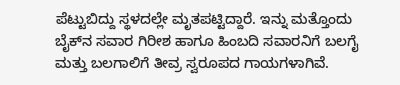ಪೆಟ್ಟುಬಿದ್ದು ಸ್ಥಳದಲ್ಲೇ ಮೃತಪಟ್ಟಿದ್ದಾರೆ. ಇನ್ನು ಮತ್ತೊಂದು ಬೈಕ್‌ನ ಸವಾರ ಗಿರೀಶ ಹಾಗೂ ಹಿಂಬದಿ ಸವಾರನಿಗೆ ಬಲಗೈ ಮತ್ತು ಬಲಗಾಲಿಗೆ ತೀವ್ರ ಸ್ವರೂಪದ ಗಾಯಗಳಾಗಿವೆ.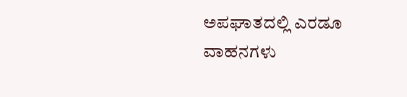ಅಪಘಾತದಲ್ಲಿ ಎರಡೂ ವಾಹನಗಳು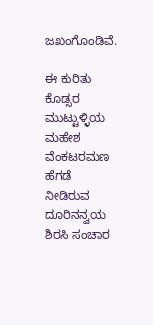ಜಖಂಗೊಂಡಿವೆ.

ಈ ಕುರಿತು ಕೊಡ್ಸರ ಮುಟ್ಟುಳ್ಳಿಯ ಮಹೇಶ ವೆಂಕಟರಮಣ ಹೆಗಡೆ ನೀಡಿರುವ ದೂರಿನನ್ವಯ ಶಿರಸಿ ಸಂಚಾರ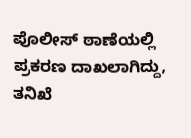ಪೊಲೀಸ್ ಠಾಣೆಯಲ್ಲಿ ಪ್ರಕರಣ ದಾಖಲಾಗಿದ್ದು, ತನಿಖೆ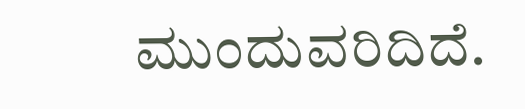ಮುಂದುವರಿದಿದೆ.